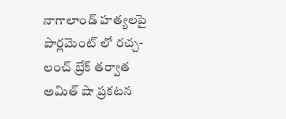నాగాలాండ్ హత్యలపై పార్లమెంట్ లో రచ్చ-లంచ్ బ్రేక్ తర్వాత అమిత్ షా ప్రకటన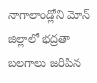నాగాలాండ్లోని మోన్ జిల్లాలో భద్రతా బలగాలు జరిపిన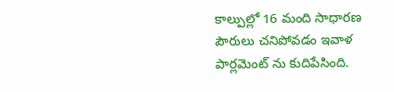కాల్పుల్లో 16 మంది సాధారణ పౌరులు చనిపోవడం ఇవాళ పార్లమెంట్ ను కుదిపేసింది.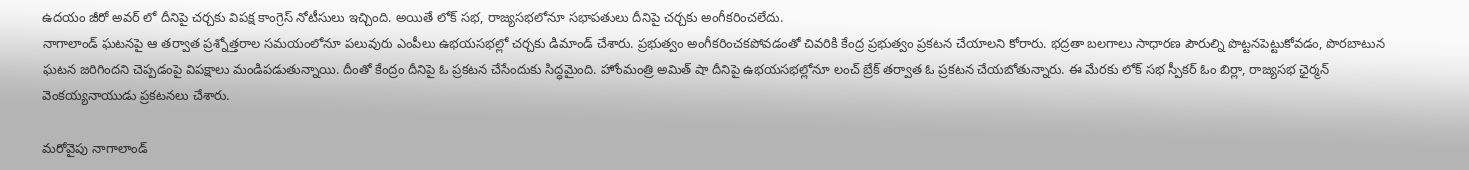ఉదయం జీరో అవర్ లో దీనిపై చర్చకు విపక్ష కాంగ్రెస్ నోటీసులు ఇచ్చింది. అయితే లోక్ సభ, రాజ్యసభలోనూ సభాపతులు దీనిపై చర్చకు అంగీకరించలేదు.
నాగాలాండ్ ఘటనపై ఆ తర్వాత ప్రశ్నోత్తరాల సమయంలోనూ పలువురు ఎంపీలు ఉభయసభల్లో చర్చకు డిమాండ్ చేశారు. ప్రభుత్వం అంగీకరించకపోవడంతో చివరికి కేంద్ర ప్రభుత్వం ప్రకటన చేయాలని కోరారు. భద్రతా బలగాలు సాధారణ పౌరుల్ని పొట్టనపెట్టుకోవడం, పొరబాటున ఘటన జరిగిందని చెప్పడంపై విపక్షాలు మండిపడుతున్నాయి. దీంతో కేంద్రం దీనిపై ఓ ప్రకటన చేసేందుకు సిద్ధమైంది. హోంమంత్రి అమిత్ షా దీనిపై ఉభయసభల్లోనూ లంచ్ బ్రేక్ తర్వాత ఓ ప్రకటన చేయబోతున్నారు. ఈ మేరకు లోక్ సభ స్పీకర్ ఓం బిర్లా, రాజ్యసభ ఛైర్మన్ వెంకయ్యనాయుడు ప్రకటనలు చేశారు.

మరోవైపు నాగాలాండ్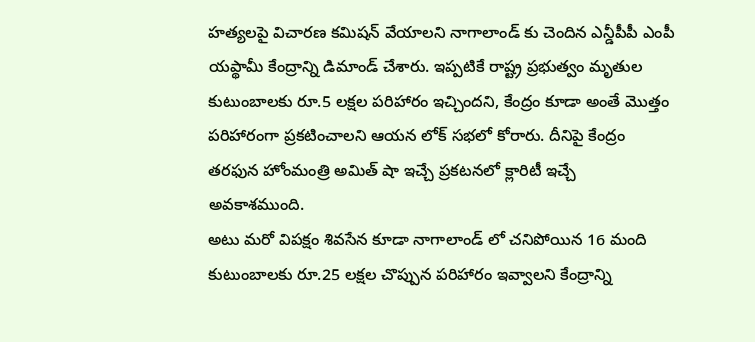హత్యలపై విచారణ కమిషన్ వేయాలని నాగాలాండ్ కు చెందిన ఎన్డీపీపీ ఎంపీ యప్థామీ కేంద్రాన్ని డిమాండ్ చేశారు. ఇప్పటికే రాష్ట్ర ప్రభుత్వం మృతుల కుటుంబాలకు రూ.5 లక్షల పరిహారం ఇచ్చిందని, కేంద్రం కూడా అంతే మొత్తం పరిహారంగా ప్రకటించాలని ఆయన లోక్ సభలో కోరారు. దీనిపై కేంద్రం తరఫున హోంమంత్రి అమిత్ షా ఇచ్చే ప్రకటనలో క్లారిటీ ఇచ్చే అవకాశముంది.
అటు మరో విపక్షం శివసేన కూడా నాగాలాండ్ లో చనిపోయిన 16 మంది కుటుంబాలకు రూ.25 లక్షల చొప్పున పరిహారం ఇవ్వాలని కేంద్రాన్ని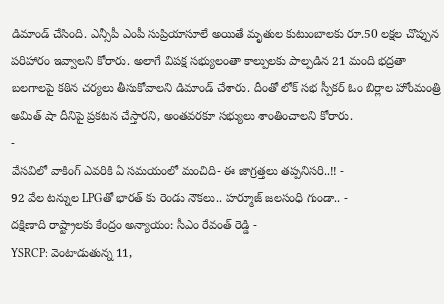డిమాండ్ చేసింది. ఎన్సీపీ ఎంపీ సుప్రియాసూలే అయితే మృతుల కుటుంబాలకు రూ.50 లక్షల చొప్పున పరిహారం ఇవ్వాలని కోరారు. అలాగే విపక్ష సభ్యులంతా కాల్పులకు పాల్పడిన 21 మంది భద్రతా బలగాలపై కఠిన చర్యలు తీసుకోవాలని డిమాండ్ చేశారు. దీంతో లోక్ సభ స్పీకర్ ఓం బిర్లాల హోంమంత్రి అమిత్ షా దీనిపై ప్రకటన చేస్తారని, అంతవరకూ సభ్యులు శాంతించాలని కోరారు.
-
వేసవిలో వాకింగ్ ఎవరికి ఏ సమయంలో మంచిది- ఈ జాగ్రత్తలు తప్పనిసరి..!! -
92 వేల టన్నుల LPGతో భారత్ కు రెండు నౌకలు.. హర్మూజ్ జలసంధి గుండా.. -
దక్షిణాది రాష్ట్రాలకు కేంద్రం అన్యాయం: సీఎం రేవంత్ రెడ్డి -
YSRCP: వెంటాడుతున్న 11,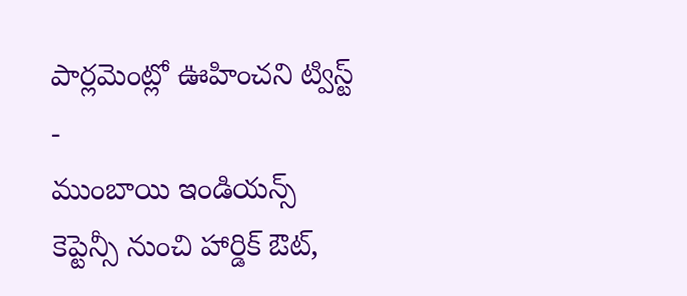పార్లమెంట్లో ఊహించని ట్విస్ట్ -
ముంబాయి ఇండియన్స్ కెప్టెన్సీ నుంచి హార్డిక్ ఔట్,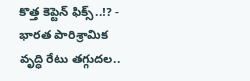కొత్త కెప్టెన్ ఫిక్స్..!? -
భారత పారిశ్రామిక వృద్ధి రేటు తగ్గుదల..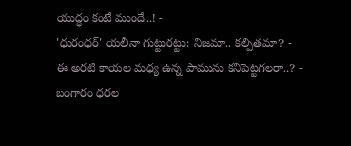యుద్ధం కంటే ముందే..! -
'ధురంధర్' యలీనా గుట్టురట్టు: నిజమా.. కల్పితమా? -
ఈ అరటి కాయల మధ్య ఉన్న పామును కనిపెట్టగలరా..? -
బంగారం ధరల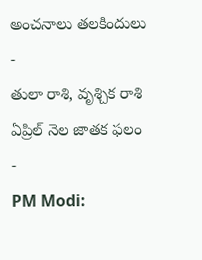అంచనాలు తలకిందులు -
తులా రాశి, వృశ్చిక రాశి ఏప్రిల్ నెల జాతక ఫలం -
PM Modi: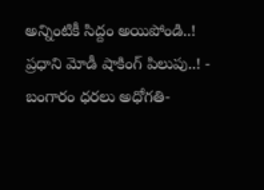అన్నింటికీ సిద్దం అయిపోండి..! ప్రధాని మోడీ షాకింగ్ పిలుపు..! -
బంగారం ధరలు అధోగతి-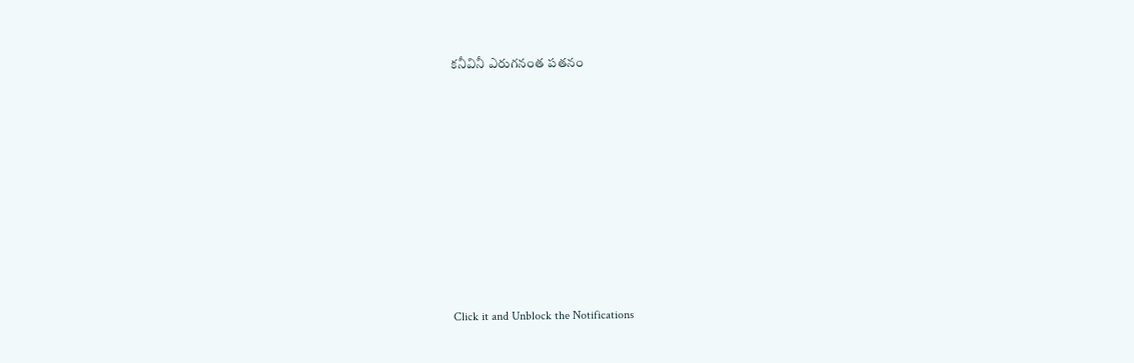కనీవినీ ఎరుగనంత పతనం











Click it and Unblock the Notifications